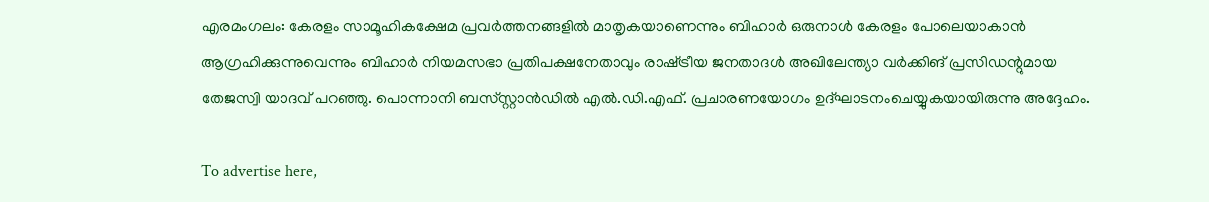എരമംഗലം: കേരളം സാമൂഹികക്ഷേമ പ്രവർത്തനങ്ങളിൽ മാതൃകയാണെന്നും ബിഹാർ ഒരുനാൾ കേരളം പോലെയാകാൻ ആഗ്രഹിക്കുന്നുവെന്നും ബിഹാർ നിയമസഭാ പ്രതിപക്ഷനേതാവും രാഷ്‌ട്രീയ ജനതാദൾ അഖിലേന്ത്യാ വർക്കിങ് പ്രസിഡന്റുമായ തേജസ്വി യാദവ് പറഞ്ഞു. പൊന്നാനി ബസ്‌സ്റ്റാൻഡിൽ എൽ.ഡി.എഫ്. പ്രചാരണയോഗം ഉദ്ഘാടനംചെയ്യുകയായിരുന്നു അദ്ദേഹം.

To advertise here,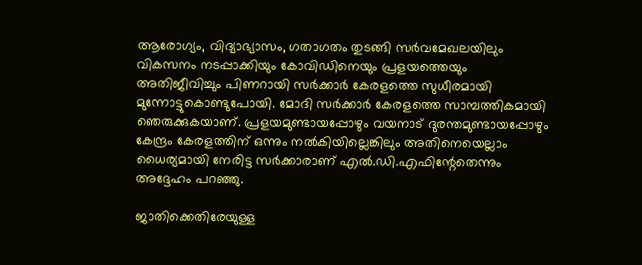ആരോഗ്യം, വിദ്യാഭ്യാസം, ഗതാഗതം തുടങ്ങി സർവമേഖലയിലും വികസനം നടപ്പാക്കിയും കോവിഡിനെയും പ്രളയത്തെയും അതിജീവിച്ചും പിണറായി സർക്കാർ കേരളത്തെ സുധീരമായി മുന്നോട്ടുകൊണ്ടുപോയി. മോദി സർക്കാർ കേരളത്തെ സാമ്പത്തികമായി ഞെരുക്കുകയാണ്. പ്രളയമുണ്ടായപ്പോഴും വയനാട് ദുരന്തമുണ്ടായപ്പോഴും കേന്ദ്രം കേരളത്തിന്‌ ഒന്നും നൽകിയില്ലെങ്കിലും അതിനെയെല്ലാം ധൈര്യമായി നേരിട്ട സർക്കാരാണ് എൽ.ഡി.എഫിന്റേതെന്നും അദ്ദേഹം പറഞ്ഞു.

ജാതിക്കെതിരേയുള്ള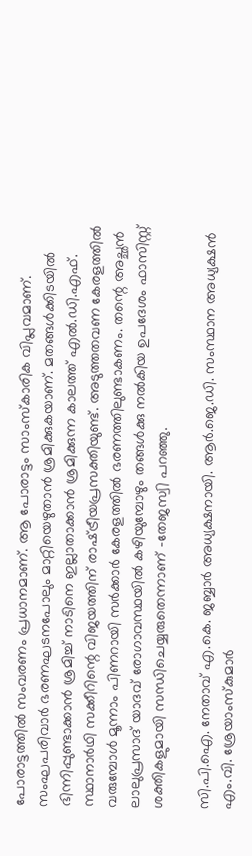പോരാട്ടത്തിൽ സംവരണം പ്രധാനമാണ്. ആ പോരാട്ടം സാംസ്‌കാരിക വിപ്ലവമാണ്. സംഘപരിവാർ ഭരണഘടനപോലും മാറ്റിയെഴുതാൻ ശ്രമിക്കുകയാണ്. മതങ്ങൾക്കിടയിൽ ഭിന്നിപ്പുണ്ടാക്കാൻ ശ്രമിച്ച് നാടിനെ ഇല്ലാതാക്കാൻ ശ്രമിക്കുന്ന കാലത്ത് എൽ.ഡി.എഫ്. സ്ഥാനാർഥി സക്കീറിന്റെ വിജയത്തിന് രാഷ്‌ട്രീയപ്രസക്തിയുണ്ട്. അടുത്തതവണ കേരളത്തിൽ വരുമ്പോൾ മൂന്നാം പിണറായി സർക്കാർ കേരളത്തിൽ ഭരണത്തിലുണ്ടാകണം. തന്റെ അച്ഛൻ ലാലുപ്രസാദ് യാദവ് രോഗാവസ്ഥയിൽ കഴിയുമ്പോഴും തങ്ങൾക്കു നൽകിയ ഉപദേശം ഫാസിസ്റ്റ് ശക്തികളുമായി സന്ധിചെയ്യരുതെന്നാണ് -തേജസ്വി പറഞ്ഞു.

സി.പി.ഐ. നേതാവ് എ.കെ. ജബ്ബാർ അധ്യക്ഷനായി. ആർ.ജെ.ഡി. സംസ്ഥാന അധ്യക്ഷൻ എം.വി. ശ്രേയാംസ്‌കുമാർ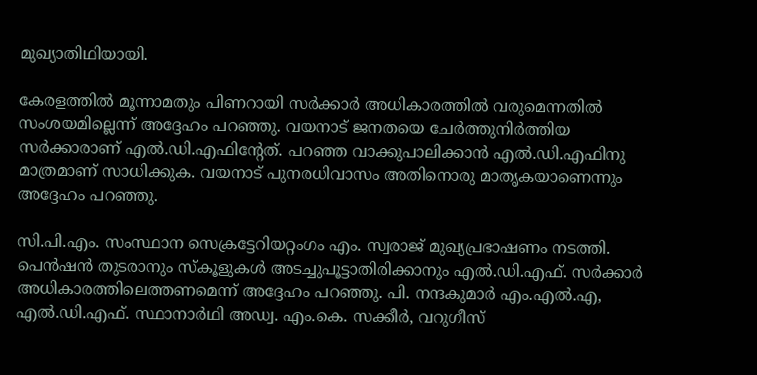മുഖ്യാതിഥിയായി.

കേരളത്തിൽ മൂന്നാമതും പിണറായി സർക്കാർ അധികാരത്തിൽ വരുമെന്നതിൽ സംശയമില്ലെന്ന് അദ്ദേഹം പറഞ്ഞു. വയനാട് ജനതയെ ചേർത്തുനിർത്തിയ സർക്കാരാണ് എൽ.ഡി.എഫിന്റേത്. പറഞ്ഞ വാക്കുപാലിക്കാൻ എൽ.ഡി.എഫിനു മാത്രമാണ് സാധിക്കുക. വയനാട് പുനരധിവാസം അതിനൊരു മാതൃകയാണെന്നും അദ്ദേഹം പറഞ്ഞു.

സി.പി.എം. സംസ്ഥാന സെക്രട്ടേറിയറ്റംഗം എം. സ്വരാജ് മുഖ്യപ്രഭാഷണം നടത്തി. പെൻഷൻ തുടരാനും സ്‌കൂളുകൾ അടച്ചുപൂട്ടാതിരിക്കാനും എൽ.ഡി.എഫ്. സർക്കാർ അധികാരത്തിലെത്തണമെന്ന് അദ്ദേഹം പറഞ്ഞു. പി. നന്ദകുമാർ എം.എൽ.എ, എൽ.ഡി.എഫ്. സ്ഥാനാർഥി അഡ്വ. എം.കെ. സക്കീർ, വറുഗീസ്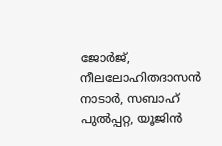ജോർജ്, നീലലോഹിതദാസൻ നാടാർ, സബാഹ് പുൽപ്പറ്റ, യൂജിൻ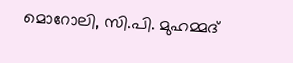മൊറോലി, സി.പി. മുഹമ്മദ്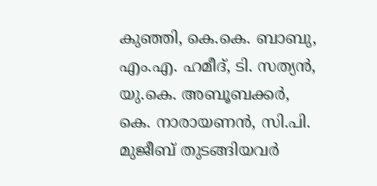കുഞ്ഞി, കെ.കെ. ബാബു, എം.എ. ഹമീദ്, ടി. സത്യൻ, യു.കെ. അബൂബക്കർ, കെ. നാരായണൻ, സി.പി. മുജീബ് തുടങ്ങിയവർ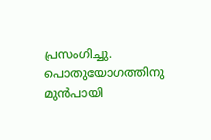പ്രസംഗിച്ചു. പൊതുയോഗത്തിനു മുൻപായി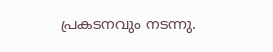പ്രകടനവും നടന്നു.